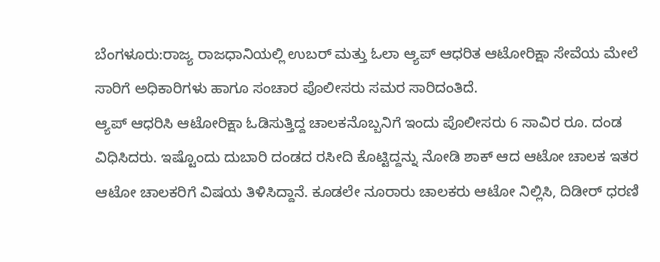ಬೆಂಗಳೂರು:ರಾಜ್ಯ ರಾಜಧಾನಿಯಲ್ಲಿ ಉಬರ್ ಮತ್ತು ಓಲಾ ಆ್ಯಪ್ ಆಧರಿತ ಆಟೋರಿಕ್ಷಾ ಸೇವೆಯ ಮೇಲೆ ಸಾರಿಗೆ ಅಧಿಕಾರಿಗಳು ಹಾಗೂ ಸಂಚಾರ ಪೊಲೀಸರು ಸಮರ ಸಾರಿದಂತಿದೆ.
ಆ್ಯಪ್ ಆಧರಿಸಿ ಆಟೋರಿಕ್ಷಾ ಓಡಿಸುತ್ತಿದ್ದ ಚಾಲಕನೊಬ್ಬನಿಗೆ ಇಂದು ಪೊಲೀಸರು 6 ಸಾವಿರ ರೂ. ದಂಡ ವಿಧಿಸಿದರು. ಇಷ್ಟೊಂದು ದುಬಾರಿ ದಂಡದ ರಸೀದಿ ಕೊಟ್ಟಿದ್ದನ್ನು ನೋಡಿ ಶಾಕ್ ಆದ ಆಟೋ ಚಾಲಕ ಇತರ ಆಟೋ ಚಾಲಕರಿಗೆ ವಿಷಯ ತಿಳಿಸಿದ್ದಾನೆ. ಕೂಡಲೇ ನೂರಾರು ಚಾಲಕರು ಆಟೋ ನಿಲ್ಲಿಸಿ, ದಿಡೀರ್ ಧರಣಿ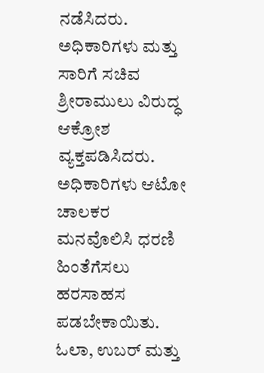ನಡೆಸಿದರು. ಅಧಿಕಾರಿಗಳು ಮತ್ತು ಸಾರಿಗೆ ಸಚಿವ ಶ್ರೀರಾಮುಲು ವಿರುದ್ಧ ಆಕ್ರೋಶ ವ್ಯಕ್ತಪಡಿಸಿದರು. ಅಧಿಕಾರಿಗಳು ಆಟೋ ಚಾಲಕರ ಮನವೊಲಿಸಿ ಧರಣಿ ಹಿಂತೆಗೆಸಲು ಹರಸಾಹಸ ಪಡಬೇಕಾಯಿತು.
ಓಲಾ, ಉಬರ್ ಮತ್ತು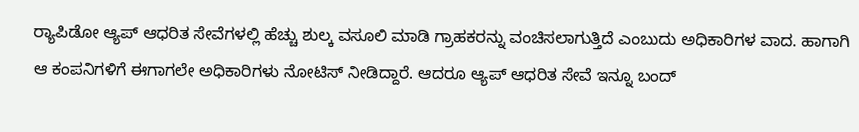ರ‌್ಯಾಪಿಡೋ ಆ್ಯಪ್ ಆಧರಿತ ಸೇವೆಗಳಲ್ಲಿ ಹೆಚ್ಚು ಶುಲ್ಕ ವಸೂಲಿ ಮಾಡಿ ಗ್ರಾಹಕರನ್ನು ವಂಚಿಸಲಾಗುತ್ತಿದೆ ಎಂಬುದು ಅಧಿಕಾರಿಗಳ ವಾದ. ಹಾಗಾಗಿ ಆ ಕಂಪನಿಗಳಿಗೆ ಈಗಾಗಲೇ ಅಧಿಕಾರಿಗಳು ನೋಟಿಸ್ ನೀಡಿದ್ದಾರೆ. ಆದರೂ ಆ್ಯಪ್ ಆಧರಿತ ಸೇವೆ ಇನ್ನೂ ಬಂದ್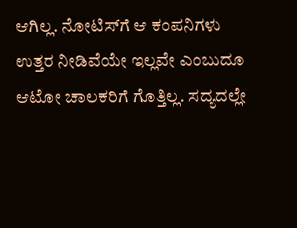ಆಗಿಲ್ಲ. ನೋಟಿಸ್‌ಗೆ ಆ ಕಂಪನಿಗಳು ಉತ್ತರ ನೀಡಿವೆಯೇ ಇಲ್ಲವೇ ಎಂಬುದೂ ಆಟೋ ಚಾಲಕರಿಗೆ ಗೊತ್ತಿಲ್ಲ. ಸದ್ಯದಲ್ಲೇ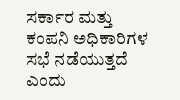ಸರ್ಕಾರ ಮತ್ತು ಕಂಪನಿ ಅಧಿಕಾರಿಗಳ ಸಭೆ ನಡೆಯುತ್ತದೆ ಎಂದು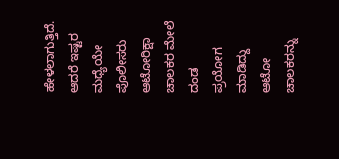ಹೇಳಲಾಗುತ್ತಿದೆ. ಆದರೆ ಇಷ್ಟರ ಮಧ್ಯೆಯೇ ಪೊಲೀಸರು ಆಟೋರಿಕ್ಷಾ ಚಾಲಕರ ಮೇಲೆ ದಂಡ ಪ್ರಯೋಗ ಮಾಡಿದ್ದು ಆಟೋ ಚಾಲಕರನ್ನು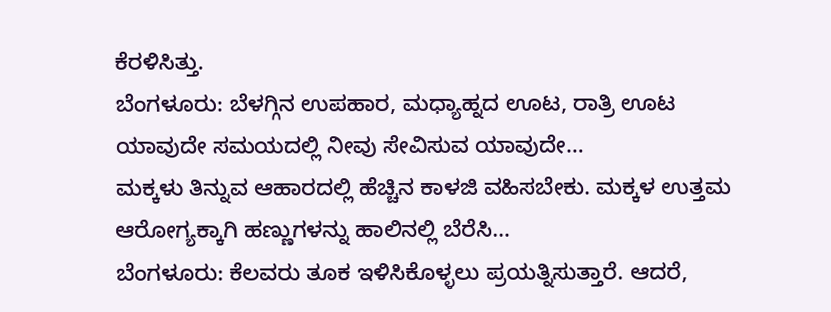ಕೆರಳಿಸಿತ್ತು.
ಬೆಂಗಳೂರು: ಬೆಳಗ್ಗಿನ ಉಪಹಾರ, ಮಧ್ಯಾಹ್ನದ ಊಟ, ರಾತ್ರಿ ಊಟ ಯಾವುದೇ ಸಮಯದಲ್ಲಿ ನೀವು ಸೇವಿಸುವ ಯಾವುದೇ…
ಮಕ್ಕಳು ತಿನ್ನುವ ಆಹಾರದಲ್ಲಿ ಹೆಚ್ಚಿನ ಕಾಳಜಿ ವಹಿಸಬೇಕು. ಮಕ್ಕಳ ಉತ್ತಮ ಆರೋಗ್ಯಕ್ಕಾಗಿ ಹಣ್ಣುಗಳನ್ನು ಹಾಲಿನಲ್ಲಿ ಬೆರೆಸಿ…
ಬೆಂಗಳೂರು: ಕೆಲವರು ತೂಕ ಇಳಿಸಿಕೊಳ್ಳಲು ಪ್ರಯತ್ನಿಸುತ್ತಾರೆ. ಆದರೆ,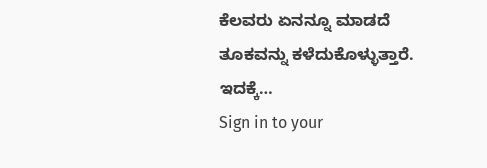ಕೆಲವರು ಏನನ್ನೂ ಮಾಡದೆ ತೂಕವನ್ನು ಕಳೆದುಕೊಳ್ಳುತ್ತಾರೆ. ಇದಕ್ಕೆ…
Sign in to your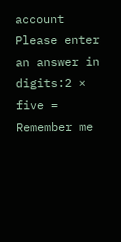account
Please enter an answer in digits:2 × five =
Remember me